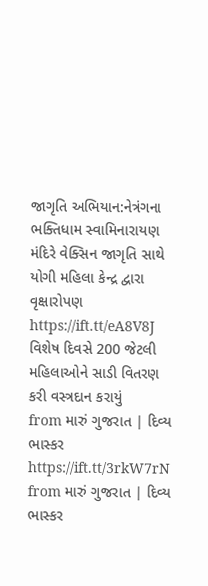જાગૃતિ અભિયાન:નેત્રંગના ભક્તિધામ સ્વામિનારાયણ મંદિરે વેક્સિન જાગૃતિ સાથે યોગી મહિલા કેન્દ્ર દ્વારા વૃક્ષારોપણ https://ift.tt/eA8V8J
વિશેષ દિવસે 200 જેટલી મહિલાઓને સાડી વિતરણ કરી વસ્ત્રદાન કરાયું
from મારું ગુજરાત | દિવ્ય ભાસ્કર https://ift.tt/3rkW7rN
from મારું ગુજરાત | દિવ્ય ભાસ્કર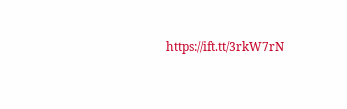https://ift.tt/3rkW7rN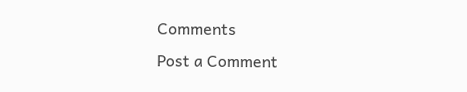Comments
Post a Comment